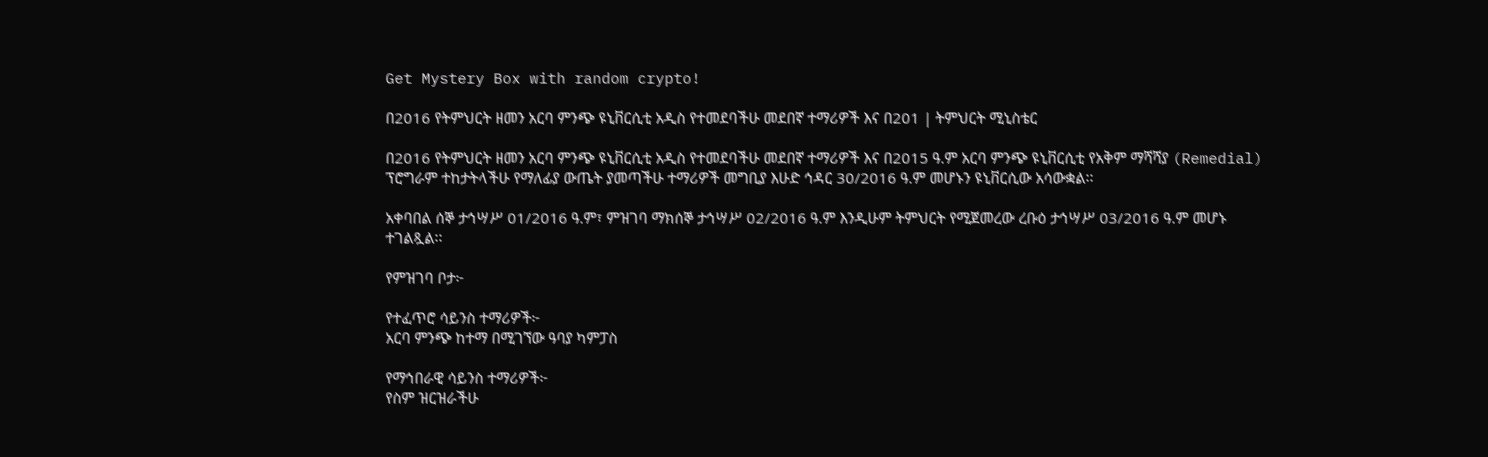Get Mystery Box with random crypto!

በ2016 የትምህርት ዘመን አርባ ምንጭ ዩኒቨርሲቲ አዲስ የተመደባችሁ መደበኛ ተማሪዎች እና በ201 | ትምህርት ሚኒስቴር

በ2016 የትምህርት ዘመን አርባ ምንጭ ዩኒቨርሲቲ አዲስ የተመደባችሁ መደበኛ ተማሪዎች እና በ2015 ዓ.ም አርባ ምንጭ ዩኒቨርሲቲ የአቅም ማሻሻያ (Remedial) ፕሮግራም ተከታትላችሁ የማለፊያ ውጤት ያመጣችሁ ተማሪዎች መግቢያ እሁድ ኅዳር 30/2016 ዓ.ም መሆኑን ዩኒቨርሲው አሳውቋል፡፡

አቀባበል ሰኞ ታኅሣሥ 01/2016 ዓ.ም፣ ምዝገባ ማክሰኞ ታኅሣሥ 02/2016 ዓ.ም እንዲሁም ትምህርት የሚጀመረው ረቡዕ ታኅሣሥ 03/2016 ዓ.ም መሆኑ ተገልጿል፡፡

የምዝገባ ቦታ፦

የተፈጥሮ ሳይንስ ተማሪዎች፦
አርባ ምንጭ ከተማ በሚገኘው ዓባያ ካምፓስ

የማኅበራዊ ሳይንስ ተማሪዎች፦
የስም ዝርዝራችሁ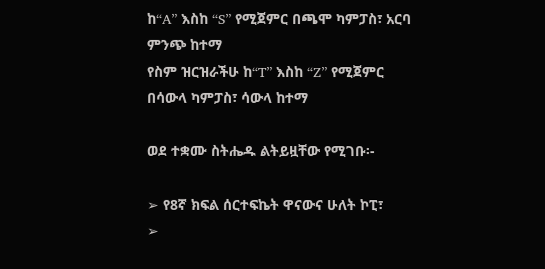ከ“A” እስከ “S” የሚጀምር በጫሞ ካምፓስ፣ አርባ ምንጭ ከተማ
የስም ዝርዝራችሁ ከ“T” እስከ “Z” የሚጀምር በሳውላ ካምፓስ፣ ሳውላ ከተማ

ወደ ተቋሙ ስትሔዱ ልትይዟቸው የሚገቡ፡-

➢ የ8ኛ ክፍል ሰርተፍኬት ዋናውና ሁለት ኮፒ፣
➢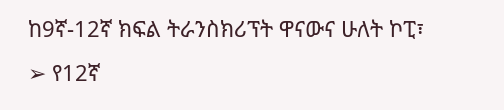ከ9ኛ-12ኛ ክፍል ትራንስክሪፕት ዋናውና ሁለት ኮፒ፣
➢ የ12ኛ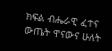ክፍል ብሔራዊ ፈተና ውጤት ዋናውና ሁለት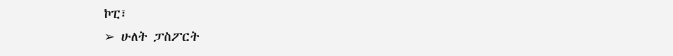ኮፒ፣
➢ ሁለት ፓስፖርት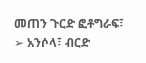መጠን ጉርድ ፎቶግራፍ፣
➢ አንሶላ፣ ብርድ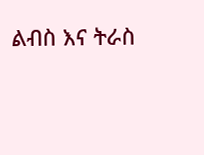ልብስ እና ትራስ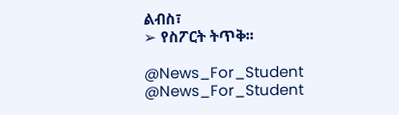ልብስ፣
➢ የስፖርት ትጥቅ፡፡

@News_For_Student
@News_For_Student